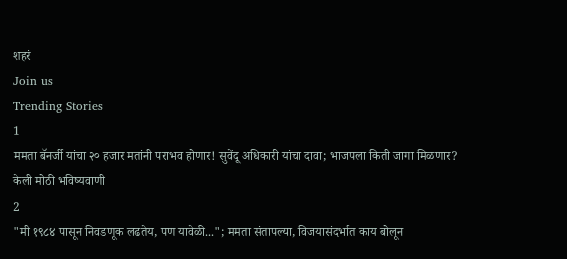शहरं
Join us
Trending Stories
1
ममता बॅनर्जी यांचा २० हजार मतांनी पराभव होणार! सुवेंदू अधिकारी यांचा दावा; भाजपला किती जागा मिळणार? केली मोठी भविष्यवाणी
2
"मी १९८४ पासून निवडणूक लढतेय, पण यावेळी..."; ममता संतापल्या, विजयासंदर्भात काय बोलून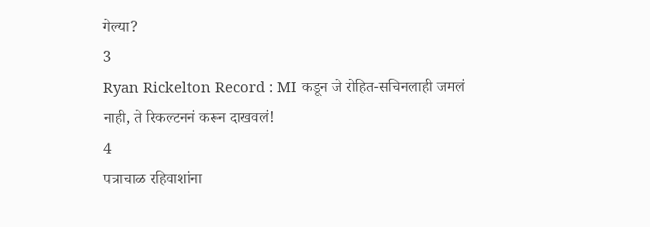गेल्या?
3
Ryan Rickelton Record : MI कडून जे रोहित-सचिनलाही जमलं नाही, ते रिकल्टननं करून दाखवलं!
4
पत्राचाळ रहिवाशांना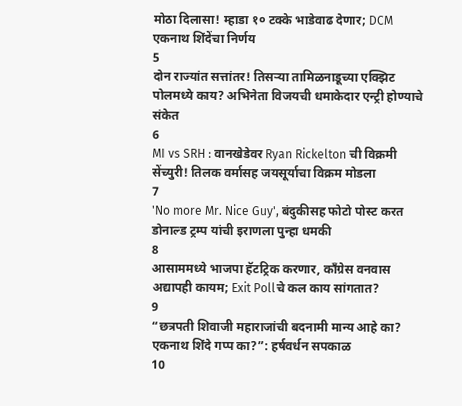मोठा दिलासा! म्हाडा १० टक्के भाडेवाढ देणार; DCM एकनाथ शिंदेंचा निर्णय
5
दोन राज्यांत सत्तांतर! तिसऱ्या तामिळनाडूच्या एक्झिट पोलमध्ये काय? अभिनेता विजयची धमाकेदार एन्ट्री होण्याचे संकेत
6
MI vs SRH : वानखेडेवर Ryan Rickelton ची विक्रमी सेंच्युरी! तिलक वर्मासह जयसूर्याचा विक्रम मोडला
7
'No more Mr. Nice Guy', बंदुकीसह फोटो पोस्ट करत डोनाल्ड ट्रम्प यांची इराणला पुन्हा धमकी
8
आसाममध्ये भाजपा हॅटट्रिक करणार, काँग्रेस वनवास अद्यापही कायम; Exit Pollचे कल काय सांगतात?
9
“छत्रपती शिवाजी महाराजांची बदनामी मान्य आहे का? एकनाथ शिंदे गप्प का?”: हर्षवर्धन सपकाळ
10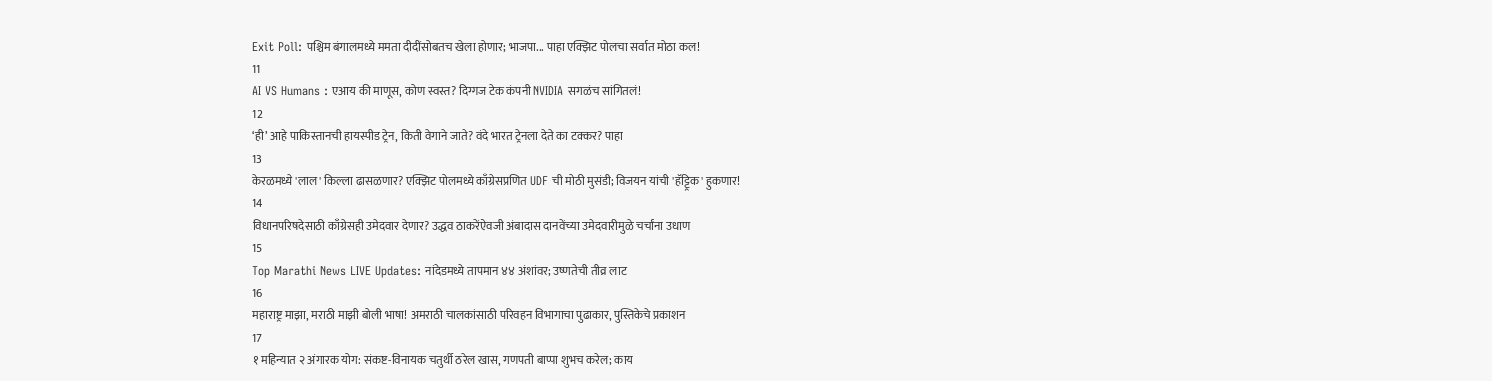Exit Poll: पश्चिम बंगालमध्ये ममता दीदींसोबतच खेला होणार; भाजपा... पाहा एक्झिट पोलचा सर्वात मोठा कल!
11
AI VS Humans : एआय की माणूस, कोण स्वस्त? दिग्गज टेक कंपनी NVIDIA सगळंच सांगितलं!
12
‘ही’ आहे पाकिस्तानची हायस्पीड ट्रेन, किती वेगाने जाते? वंदे भारत ट्रेनला देते का टक्कर? पाहा
13
केरळमध्ये 'लाल' किल्ला ढासळणार? एक्झिट पोलमध्ये काँग्रेसप्रणित UDF ची मोठी मुसंडी; विजयन यांची 'हॅट्ट्रिक' हुकणार!
14
विधानपरिषदेसाठी काँग्रेसही उमेदवार देणार? उद्धव ठाकरेंऐवजी अंबादास दानवेंच्या उमेदवारीमुळे चर्चांना उधाण
15
Top Marathi News LIVE Updates: नांदेडमध्ये तापमान ४४ अंशांवर; उष्णतेची तीव्र लाट
16
महाराष्ट्र माझा, मराठी माझी बोली भाषा! अमराठी चालकांसाठी परिवहन विभागाचा पुढाकार, पुस्तिकेचे प्रकाशन
17
१ महिन्यात २ अंगारक योग: संकष्ट-विनायक चतुर्थी ठरेल खास, गणपती बाप्पा शुभच करेल; काय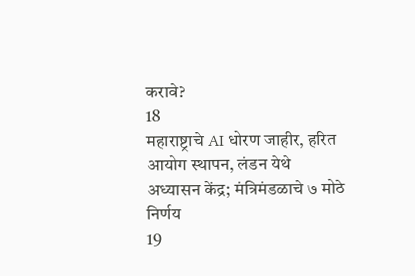करावे?
18
महाराष्ट्राचे AI धोरण जाहीर, हरित आयोग स्थापन, लंडन येथे अध्यासन केंद्र; मंत्रिमंडळाचे ७ मोठे निर्णय
19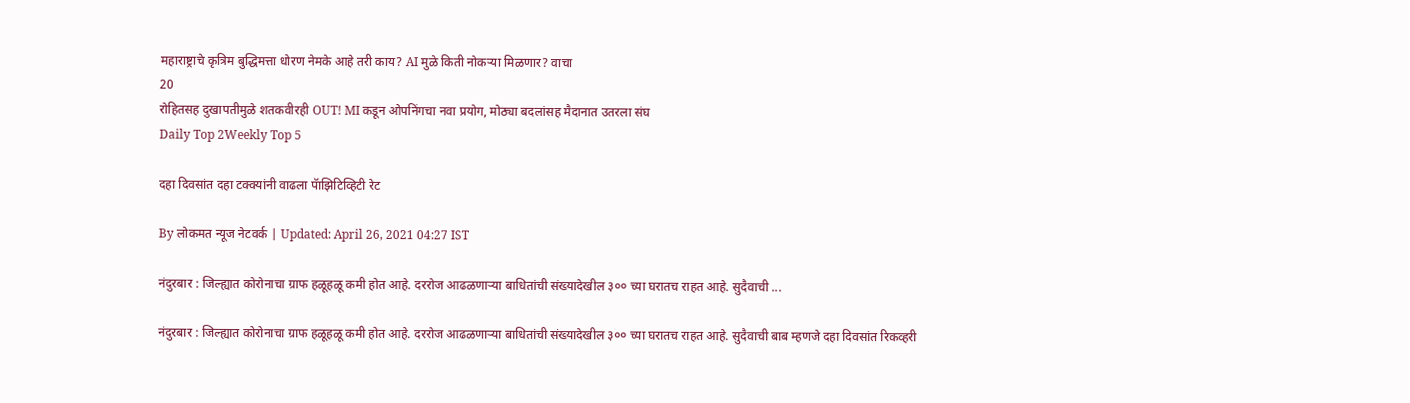महाराष्ट्राचे कृत्रिम बुद्धिमत्ता धोरण नेमके आहे तरी काय? AI मुळे किती नोकऱ्या मिळणार? वाचा
20
रोहितसह दुखापतीमुळे शतकवीरही OUT! MI कडून ओपनिंगचा नवा प्रयोग, मोठ्या बदलांसह मैदानात उतरला संघ
Daily Top 2Weekly Top 5

दहा दिवसांत दहा टक्क्यांनी वाढला पॅाझिटिव्हिटी रेट

By लोकमत न्यूज नेटवर्क | Updated: April 26, 2021 04:27 IST

नंदुरबार : जिल्ह्यात कोरोनाचा ग्राफ हळूहळू कमी होत आहे. दररोज आढळणाऱ्या बाधितांची संख्यादेखील ३०० च्या घरातच राहत आहे. सुदैवाची ...

नंदुरबार : जिल्ह्यात कोरोनाचा ग्राफ हळूहळू कमी होत आहे. दररोज आढळणाऱ्या बाधितांची संख्यादेखील ३०० च्या घरातच राहत आहे. सुदैवाची बाब म्हणजे दहा दिवसांत रिकव्हरी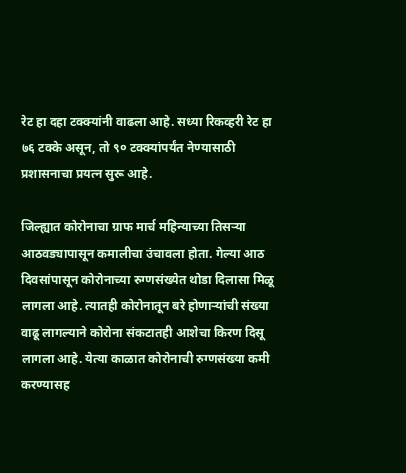रेट हा दहा टक्क्यांनी वाढला आहे. सध्या रिकव्हरी रेट हा ७६ टक्के असून, तो ९० टक्क्यांपर्यंत नेण्यासाठी प्रशासनाचा प्रयत्न सुरू आहे.

जिल्ह्यात कोरोनाचा ग्राफ मार्च महिन्याच्या तिसऱ्या आठवड्यापासून कमालीचा उंचावला होता. गेल्या आठ दिवसांपासून कोरोनाच्या रुग्णसंख्येत थोडा दिलासा मिळू लागला आहे. त्यातही कोरोनातून बरे होणाऱ्यांची संख्या वाढू लागल्याने कोरोना संकटातही आशेचा किरण दिसू लागला आहे. येत्या काळात कोरोनाची रुग्णसंख्या कमी करण्यासह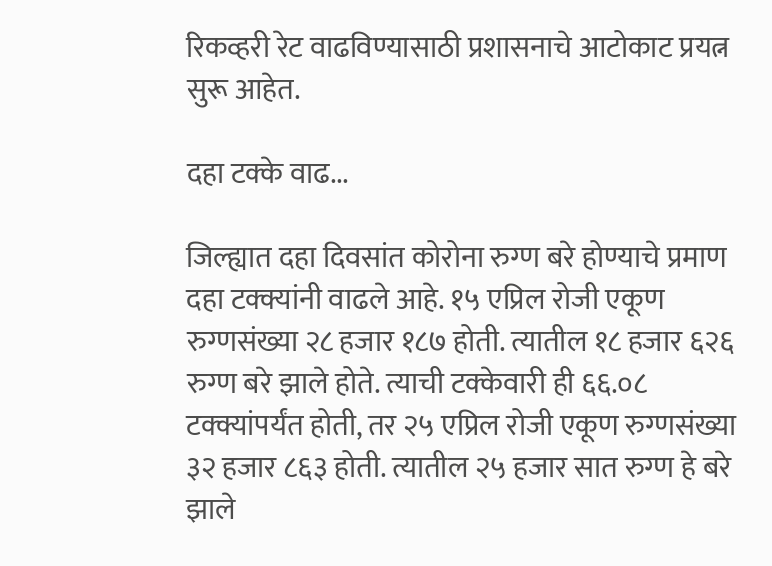रिकव्हरी रेट वाढविण्यासाठी प्रशासनाचे आटोकाट प्रयत्न सुरू आहेत.

दहा टक्के वाढ...

जिल्ह्यात दहा दिवसांत कोरोना रुग्ण बरे होण्याचे प्रमाण दहा टक्क्यांनी वाढले आहे. १५ एप्रिल रोजी एकूण रुग्णसंख्या २८ हजार १८७ होती. त्यातील १८ हजार ६२६ रुग्ण बरे झाले होते. त्याची टक्केवारी ही ६६.०८ टक्क्यांपर्यंत होती, तर २५ एप्रिल रोजी एकूण रुग्णसंख्या ३२ हजार ८६३ होती. त्यातील २५ हजार सात रुग्ण हे बरे झाले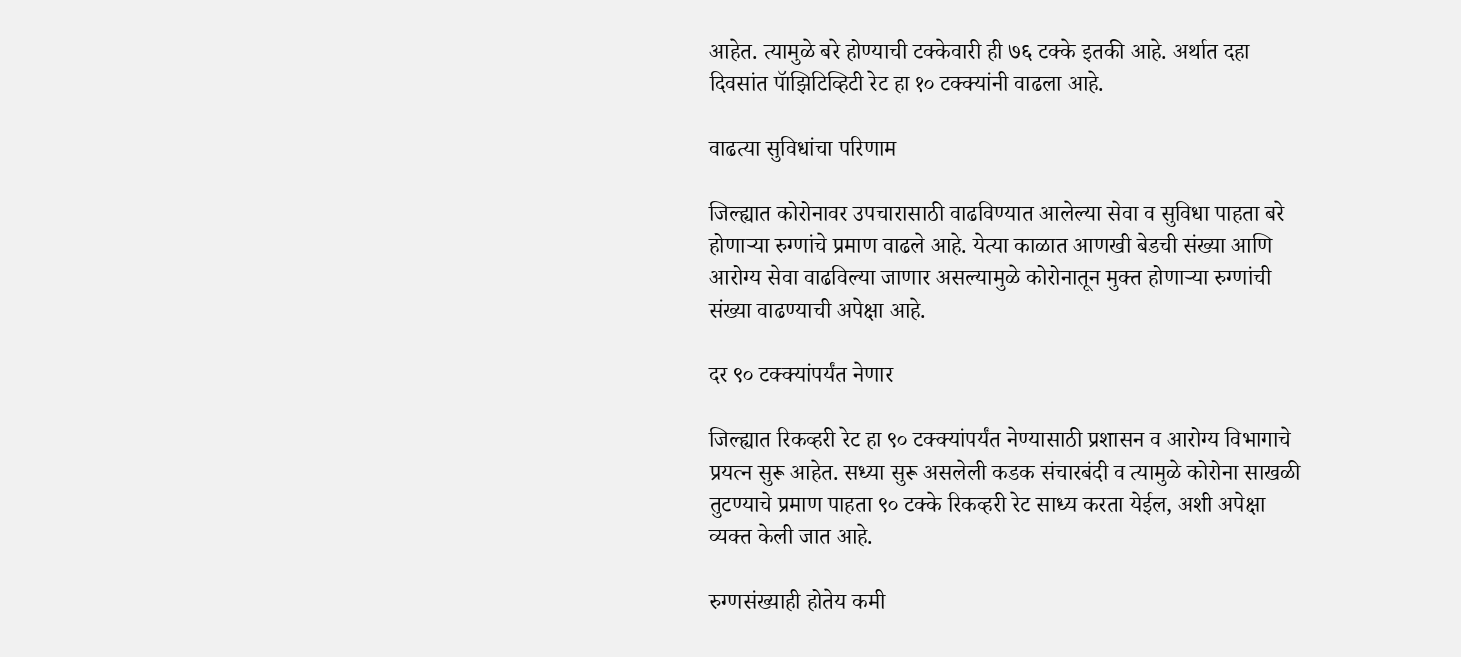आहेत. त्यामुळे बरे होण्याची टक्केवारी ही ७६ टक्के इतकी आहे. अर्थात दहा दिवसांत पॅाझिटिव्हिटी रेट हा १० टक्क्यांनी वाढला आहे.

वाढत्या सुविधांचा परिणाम

जिल्ह्यात कोरोनावर उपचारासाठी वाढविण्यात आलेल्या सेवा व सुविधा पाहता बरे होणाऱ्या रुग्णांचे प्रमाण वाढले आहे. येत्या काळात आणखी बेडची संख्या आणि आरोग्य सेवा वाढविल्या जाणार असल्यामुळे कोरोनातून मुक्त होणाऱ्या रुग्णांची संख्या वाढण्याची अपेक्षा आहे.

दर ९० टक्क्यांपर्यंत नेणार

जिल्ह्यात रिकव्हरी रेट हा ९० टक्क्यांपर्यंत नेण्यासाठी प्रशासन व आरोग्य विभागाचे प्रयत्न सुरू आहेत. सध्या सुरू असलेली कडक संचारबंदी व त्यामुळे कोरोना साखळी तुटण्याचे प्रमाण पाहता ९० टक्के रिकव्हरी रेट साध्य करता येईल, अशी अपेक्षा व्यक्त केली जात आहे.

रुग्णसंख्याही होतेय कमी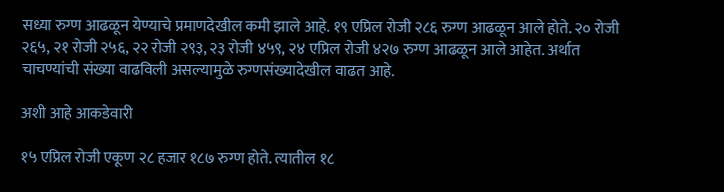सध्या रुग्ण आढळून येण्याचे प्रमाणदेखील कमी झाले आहे. १९ एप्रिल रोजी २८६ रुग्ण आढळून आले होते. २० रोजी २६५, २१ रोजी २५६, २२ रोजी २९३, २३ रोजी ४५९, २४ एप्रिल रोजी ४२७ रुग्ण आढळून आले आहेत. अर्थात चाचण्यांची संख्या वाढविली असल्यामुळे रुग्णसंख्यादेखील वाढत आहे.

अशी आहे आकडेवारी

१५ एप्रिल रोजी एकूण २८ हजार १८७ रुग्ण होते. त्यातील १८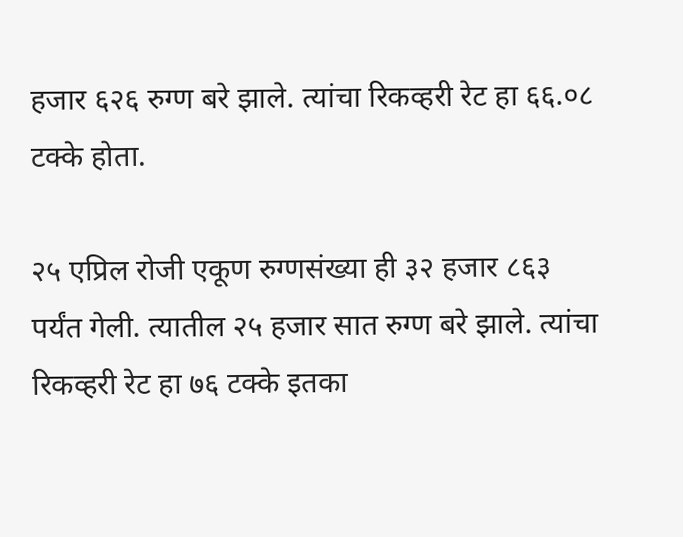हजार ६२६ रुग्ण बरे झाले. त्यांचा रिकव्हरी रेट हा ६६.०८ टक्के होता.

२५ एप्रिल रोजी एकूण रुग्णसंख्या ही ३२ हजार ८६३ पर्यंत गेली. त्यातील २५ हजार सात रुग्ण बरे झाले. त्यांचा रिकव्हरी रेट हा ७६ टक्के इतका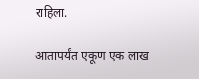राहिला.

आतापर्यंत एकूण एक लाख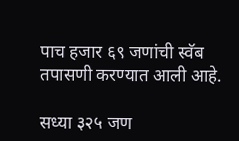पाच हजार ६९ जणांची स्वॅब तपासणी करण्यात आली आहे.

सध्या ३२५ जण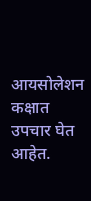आयसोलेशन कक्षात उपचार घेत आहेत.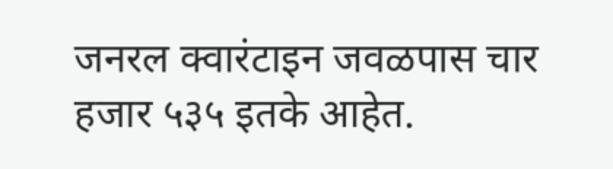जनरल क्वारंटाइन जवळपास चार हजार ५३५ इतके आहेत.